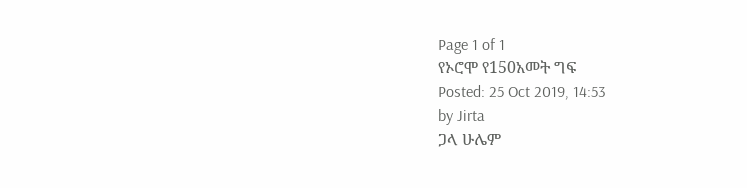Page 1 of 1
የኦሮሞ የ150አመት ግፍ
Posted: 25 Oct 2019, 14:53
by Jirta
ጋላ ሁሌም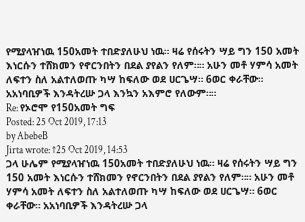የሚያላዠነዉ 150አመት ተበድያለሁህ ነዉ። ዛሬ የሰሩትን ሣይ ግን 150 አመት እነርሱን ተሸክመን የኖርንበትን በደል ያየልን የለም።። አሁን መቶ ሃምሳ አመት ለፍተን ስለ አልተለወጡ ካሣ ከፍለው ወደ ሀርጌሣ። 6ወር ቀራቸው። አአነባቢዎች እንዳትረሡ ጋላ እንኳን አእምሮ የለውም።።
Re: የኦሮሞ የ150አመት ግፍ
Posted: 25 Oct 2019, 17:13
by AbebeB
Jirta wrote: ↑25 Oct 2019, 14:53
ጋላ ሁሌም የሚያላዠነዉ 150አመት ተበድያለሁህ ነዉ። ዛሬ የሰሩትን ሣይ ግን 150 አመት እነርሱን ተሸክመን የኖርንበትን በደል ያየልን የለም።። አሁን መቶ ሃምሳ አመት ለፍተን ስለ አልተለወጡ ካሣ ከፍለው ወደ ሀርጌሣ። 6ወር ቀራቸው። አአነባቢዎች እንዳትረሡ ጋላ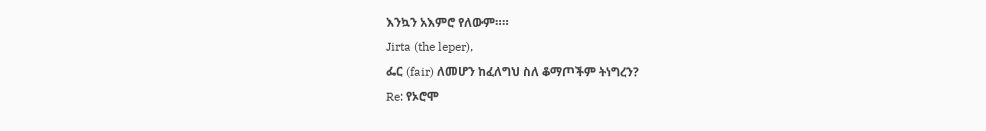እንኳን አእምሮ የለውም።።
Jirta (the leper),
ፌር (fair) ለመሆን ከፈለግህ ስለ ቆማጦችም ትነግረን?
Re: የኦሮሞ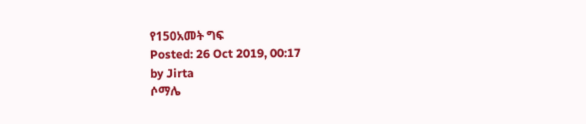የ150አመት ግፍ
Posted: 26 Oct 2019, 00:17
by Jirta
ሶማሌ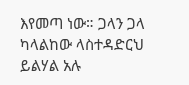እየመጣ ነው። ጋላን ጋላ ካላልከው ላስተዳድርህ ይልሃል አሉ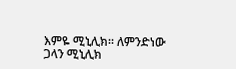እምዬ ሚኒሊክ። ለምንድነው ጋላን ሚኒሊክ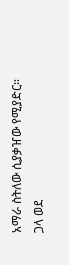አማራ ስትለው ሲያቃዠው የሚያድር። ጋላ ወደ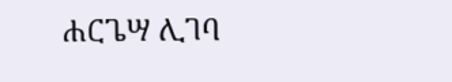ሐርጌሣ ሊገባ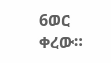6ወር ቀረው።